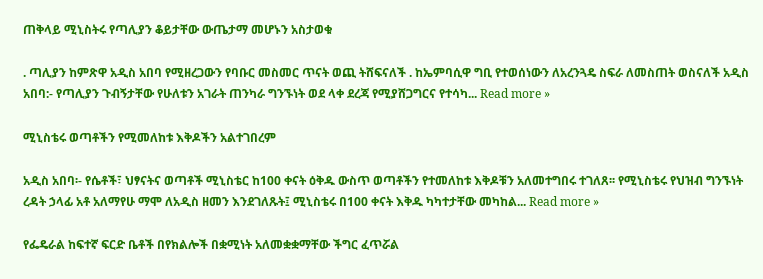ጠቅላይ ሚኒስትሩ የጣሊያን ቆይታቸው ውጤታማ መሆኑን አስታወቁ

. ጣሊያን ከምጽዋ አዲስ አበባ የሚዘረጋውን የባቡር መስመር ጥናት ወጪ ትሸፍናለች . ከኤምባሲዋ ግቢ የተወሰነውን ለአረንጓዴ ስፍራ ለመስጠት ወስናለች አዲስ አበባ:- የጣሊያን ጉብኝታቸው የሁለቱን አገራት ጠንካራ ግንኙነት ወደ ላቀ ደረጃ የሚያሸጋግርና የተሳካ... Read more »

ሚኒስቴሩ ወጣቶችን የሚመለከቱ እቅዶችን አልተገበረም

አዲስ አበባ፡- የሴቶች፣ ህፃናትና ወጣቶች ሚኒስቴር ከ100 ቀናት ዕቅዱ ውስጥ ወጣቶችን የተመለከቱ እቅዶቹን አለመተግበሩ ተገለጸ፡፡ የሚኒስቴሩ የህዝብ ግንኙነት ረዳት ኃላፊ አቶ አለማየሁ ማሞ ለአዲስ ዘመን እንደገለጹት፤ ሚኒስቴሩ በ100 ቀናት እቅዱ ካካተታቸው መካከል... Read more »

የፌዴራል ከፍተኛ ፍርድ ቤቶች በየክልሎች በቋሚነት አለመቋቋማቸው ችግር ፈጥሯል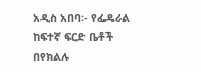አዲስ አበባ፡- የፌዴራል ከፍተኛ ፍርድ ቤቶች በየክልሉ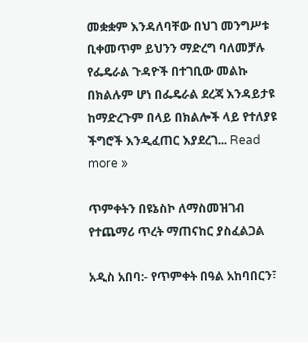መቋቋም እንዳለባቸው በህገ መንግሥቱ ቢቀመጥም ይህንን ማድረግ ባለመቻሉ የፌዴራል ጉዳዮች በተገቢው መልኩ በክልሉም ሆነ በፌዴራል ደረጃ እንዳይታዩ ከማድረጉም በላይ በክልሎች ላይ የተለያዩ ችግሮች እንዲፈጠር እያደረገ... Read more »

ጥምቀትን በዩኔስኮ ለማስመዝገብ የተጨማሪ ጥረት ማጠናከር ያስፈልጋል

አዲስ አበባ:- የጥምቀት በዓል አከባበርን፣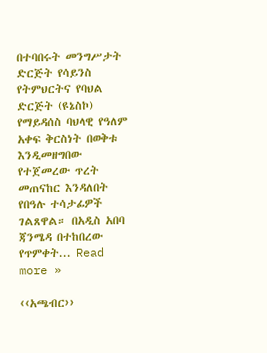በተባበሩት መንግሥታት ድርጅት የሳይንስ የትምህርትና የባህል ድርጅት (ዩኔስኮ) የማይዳሰስ ባህላዊ የዓለም አቀፍ ቅርስነት በወቅቱ እንዲመዘግበው የተጀመረው ጥረት መጠናከር እንዳለበት የበዓሉ ተሳታፊዎች ገልጸዋል። በአዲስ አበባ ጃንሜዳ በተከበረው የጥምቀት... Read more »

‹‹አጫብር››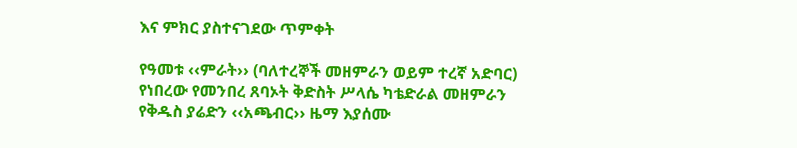እና ምክር ያስተናገደው ጥምቀት

የዓመቱ ‹‹ምራት›› (ባለተረኞች መዘምራን ወይም ተረኛ አድባር) የነበረው የመንበረ ጸባኦት ቅድስት ሥላሴ ካቴድራል መዘምራን የቅዱስ ያሬድን ‹‹አጫብር›› ዜማ እያሰሙ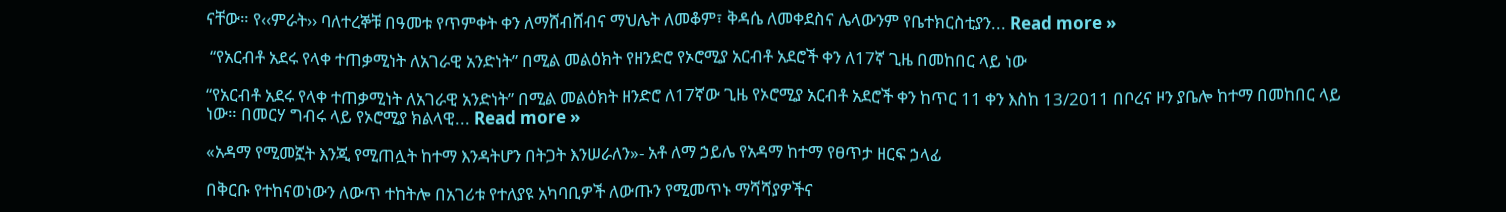ናቸው። የ‹‹ምራት›› ባለተረኞቹ በዓመቱ የጥምቀት ቀን ለማሸብሸብና ማህሌት ለመቆም፣ ቅዳሴ ለመቀደስና ሌላውንም የቤተክርስቲያን... Read more »

 “የአርብቶ አደሩ የላቀ ተጠቃሚነት ለአገራዊ አንድነት” በሚል መልዕክት የዘንድሮ የኦሮሚያ አርብቶ አደሮች ቀን ለ17ኛ ጊዜ በመከበር ላይ ነው

“የአርብቶ አደሩ የላቀ ተጠቃሚነት ለአገራዊ አንድነት” በሚል መልዕክት ዘንድሮ ለ17ኛው ጊዜ የኦሮሚያ አርብቶ አደሮች ቀን ከጥር 11 ቀን እስከ 13/2011 በቦረና ዞን ያቤሎ ከተማ በመከበር ላይ ነው። በመርሃ ግብሩ ላይ የኦሮሚያ ክልላዊ... Read more »

«አዳማ የሚመኟት እንጂ የሚጠሏት ከተማ እንዳትሆን በትጋት እንሠራለን»- አቶ ለማ ኃይሌ የአዳማ ከተማ የፀጥታ ዘርፍ ኃላፊ

በቅርቡ የተከናወነውን ለውጥ ተከትሎ በአገሪቱ የተለያዩ አካባቢዎች ለውጡን የሚመጥኑ ማሻሻያዎችና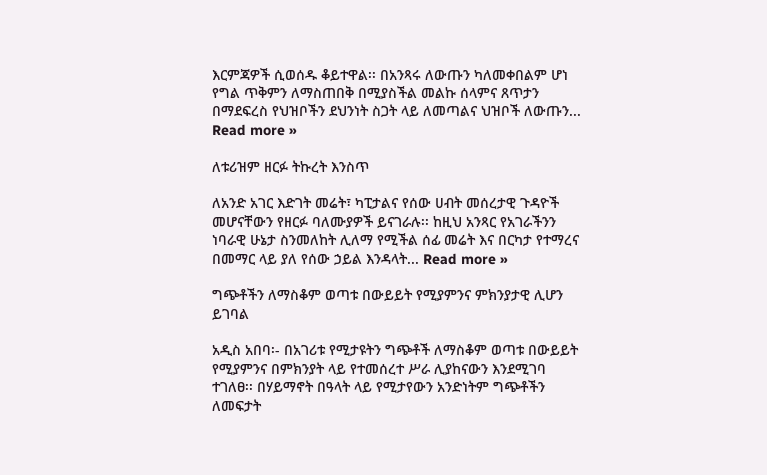እርምጃዎች ሲወሰዱ ቆይተዋል፡፡ በአንጻሩ ለውጡን ካለመቀበልም ሆነ የግል ጥቅምን ለማስጠበቅ በሚያስችል መልኩ ሰላምና ጸጥታን በማደፍረስ የህዝቦችን ደህንነት ስጋት ላይ ለመጣልና ህዝቦች ለውጡን... Read more »

ለቱሪዝም ዘርፉ ትኩረት እንስጥ

ለአንድ አገር እድገት መሬት፣ ካፒታልና የሰው ሀብት መሰረታዊ ጉዳዮች መሆናቸውን የዘርፉ ባለሙያዎች ይናገራሉ፡፡ ከዚህ አንጻር የአገራችንን ነባራዊ ሁኔታ ስንመለከት ሊለማ የሚችል ሰፊ መሬት እና በርካታ የተማረና በመማር ላይ ያለ የሰው ኃይል እንዳላት... Read more »

ግጭቶችን ለማስቆም ወጣቱ በውይይት የሚያምንና ምክንያታዊ ሊሆን ይገባል

አዲስ አበባ፡- በአገሪቱ የሚታዩትን ግጭቶች ለማስቆም ወጣቱ በውይይት የሚያምንና በምክንያት ላይ የተመሰረተ ሥራ ሊያከናውን እንደሚገባ ተገለፀ፡፡ በሃይማኖት በዓላት ላይ የሚታየውን አንድነትም ግጭቶችን ለመፍታት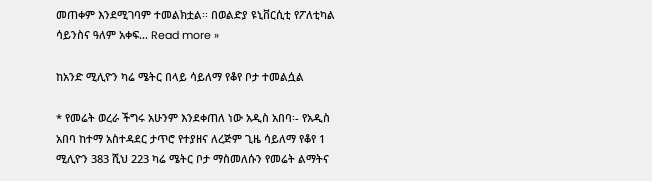መጠቀም እንደሚገባም ተመልክቷል፡፡ በወልድያ ዩኒቨርሲቲ የፖለቲካል ሳይንስና ዓለም አቀፍ... Read more »

ከአንድ ሚሊዮን ካሬ ሜትር በላይ ሳይለማ የቆየ ቦታ ተመልሷል

* የመሬት ወረራ ችግሩ አሁንም እንደቀጠለ ነው አዲስ አበባ፡- የአዲስ አበባ ከተማ አስተዳደር ታጥሮ የተያዘና ለረጅም ጊዜ ሳይለማ የቆየ 1 ሚሊዮን 383 ሺህ 223 ካሬ ሜትር ቦታ ማስመለሱን የመሬት ልማትና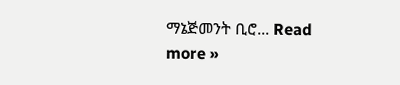ማኔጅመንት ቢሮ... Read more »